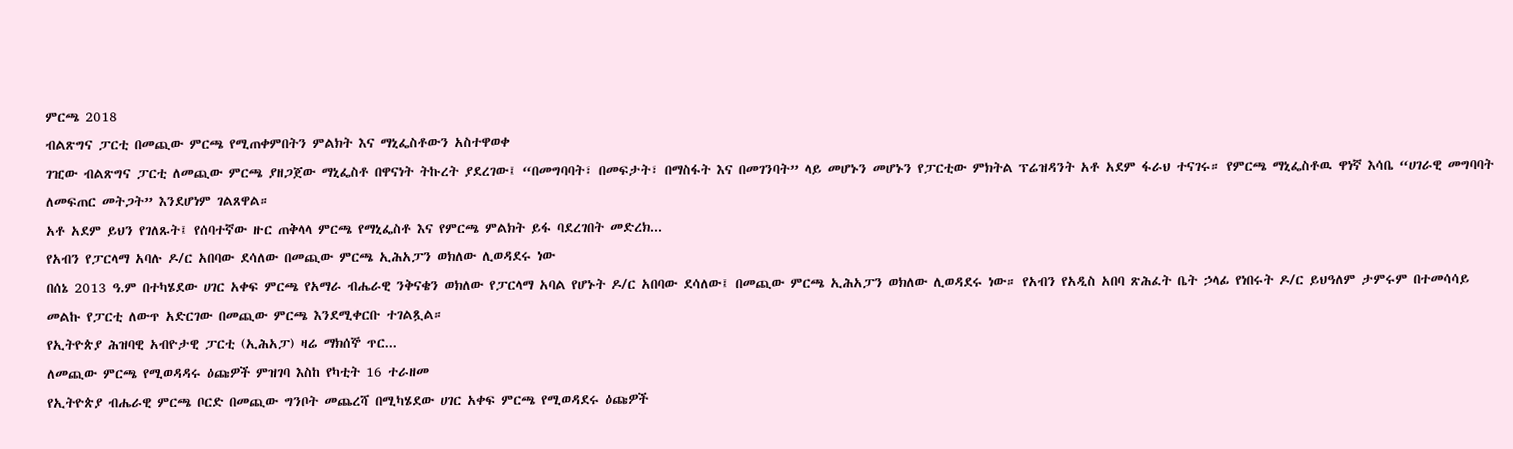ምርጫ 2018
ብልጽግና ፓርቲ በመጪው ምርጫ የሚጠቀምበትን ምልክት እና ማኒፌስቶውን አስተዋወቀ
ገዢው ብልጽግና ፓርቲ ለመጪው ምርጫ ያዘጋጀው ማኒፌስቶ በዋናነት ትኩረት ያደረገው፤ “በመግባባት፣ በመፍታት፣ በማስፋት እና በመገንባት” ላይ መሆኑን መሆኑን የፓርቲው ምክትል ፕሬዝዳንት አቶ አደም ፋራህ ተናገሩ። የምርጫ ማኒፌስቶዉ ዋነኛ እሳቤ “ሀገራዊ መግባባት ለመፍጠር መትጋት” እንደሆነም ገልጸዋል።
አቶ አደም ይህን የገለጹት፤ የሰባተኛው ዙር ጠቅላላ ምርጫ የማኒፌስቶ እና የምርጫ ምልክት ይፋ ባደረገበት መድረክ...
የአብን የፓርላማ አባሉ ዶ/ር አበባው ደሳለው በመጪው ምርጫ ኢሕአፓን ወክለው ሊወዳደሩ ነው
በሰኔ 2013 ዓ.ም በተካሄደው ሀገር አቀፍ ምርጫ የአማራ ብሔራዊ ንቅናቄን ወክለው የፓርላማ አባል የሆኑት ዶ/ር አበባው ደሳለው፤ በመጪው ምርጫ ኢሕአፓን ወክለው ሊወዳደሩ ነው። የአብን የአዲስ አበባ ጽሕፈት ቤት ኃላፊ የነበሩት ዶ/ር ይህዓለም ታምሩም በተመሳሳይ መልኩ የፓርቲ ለውጥ አድርገው በመጪው ምርጫ እንደሚቀርቡ ተገልጿል።
የኢትዮጵያ ሕዝባዊ አብዮታዊ ፓርቲ (ኢሕአፓ) ዛሬ ማክሰኞ ጥር...
ለመጪው ምርጫ የሚወዳዳሩ ዕጩዎች ምዝገባ እስከ የካቲት 16 ተራዘመ
የኢትዮጵያ ብሔራዊ ምርጫ ቦርድ በመጪው ግንቦት መጨረሻ በሚካሄደው ሀገር አቀፍ ምርጫ የሚወዳደሩ ዕጩዎች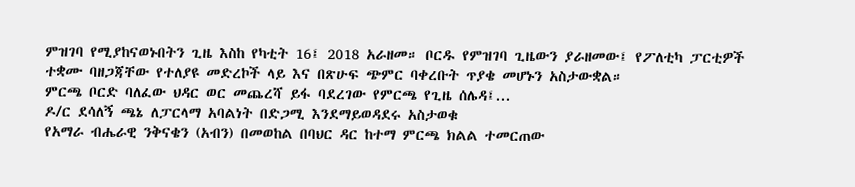ምዝገባ የሚያከናወኑበትን ጊዜ እስከ የካቲት 16፤ 2018 አራዘመ። ቦርዱ የምዝገባ ጊዜውን ያራዘመው፤ የፖለቲካ ፓርቲዎች ተቋሙ ባዘጋጃቸው የተለያዩ መድረኮች ላይ እና በጽሁፍ ጭምር ባቀረቡት ጥያቄ መሆኑን አስታውቋል።
ምርጫ ቦርድ ባለፈው ህዳር ወር መጨረሻ ይፋ ባደረገው የምርጫ የጊዜ ሰሌዳ፤...
ዶ/ር ደሳለኝ ጫኔ ለፓርላማ አባልነት በድጋሚ እንደማይወዳደሩ አስታወቁ
የአማራ ብሔራዊ ንቅናቄን (አብን) በመወከል በባህር ዳር ከተማ ምርጫ ክልል ተመርጠው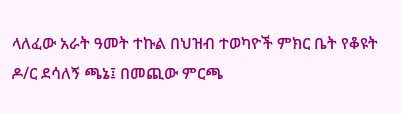ላለፈው አራት ዓመት ተኩል በህዝብ ተወካዮች ምክር ቤት የቆዩት ዶ/ር ደሳለኝ ጫኔ፤ በመጪው ምርጫ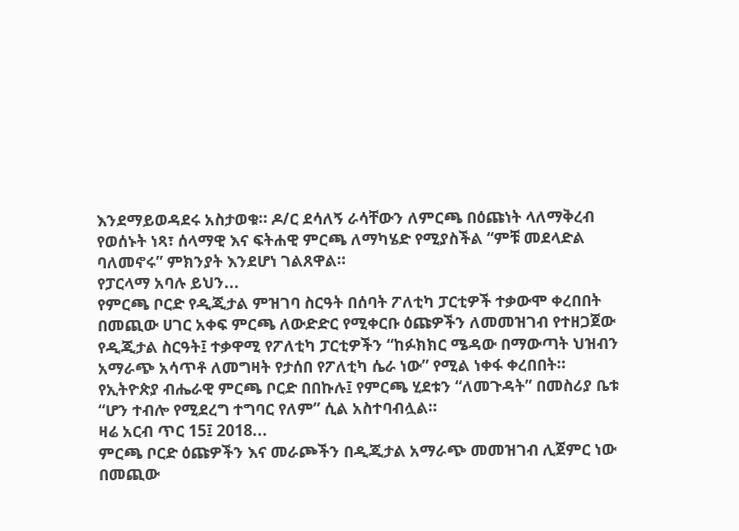እንደማይወዳደሩ አስታወቁ። ዶ/ር ደሳለኝ ራሳቸውን ለምርጫ በዕጩነት ላለማቅረብ የወሰኑት ነጻ፣ ሰላማዊ እና ፍትሐዊ ምርጫ ለማካሄድ የሚያስችል “ምቹ መደላድል ባለመኖሩ” ምክንያት እንደሆነ ገልጸዋል።
የፓርላማ አባሉ ይህን...
የምርጫ ቦርድ የዲጂታል ምዝገባ ስርዓት በሰባት ፖለቲካ ፓርቲዎች ተቃውሞ ቀረበበት
በመጪው ሀገር አቀፍ ምርጫ ለውድድር የሚቀርቡ ዕጩዎችን ለመመዝገብ የተዘጋጀው የዲጂታል ስርዓት፤ ተቃዋሚ የፖለቲካ ፓርቲዎችን “ከፉክክር ሜዳው በማውጣት ህዝብን አማራጭ አሳጥቶ ለመግዛት የታሰበ የፖለቲካ ሴራ ነው” የሚል ነቀፋ ቀረበበት። የኢትዮጵያ ብሔራዊ ምርጫ ቦርድ በበኩሉ፤ የምርጫ ሂደቱን “ለመጉዳት” በመስሪያ ቤቱ “ሆን ተብሎ የሚደረግ ተግባር የለም” ሲል አስተባብሏል።
ዛሬ አርብ ጥር 15፤ 2018...
ምርጫ ቦርድ ዕጩዎችን እና መራጮችን በዲጂታል አማራጭ መመዝገብ ሊጀምር ነው
በመጪው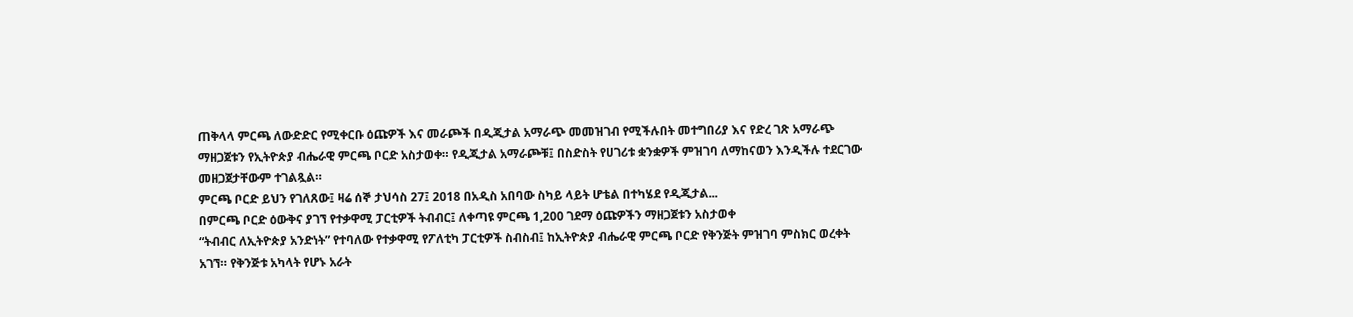ጠቅላላ ምርጫ ለውድድር የሚቀርቡ ዕጩዎች እና መራጮች በዲጂታል አማራጭ መመዝገብ የሚችሉበት መተግበሪያ እና የድረ ገጽ አማራጭ ማዘጋጀቱን የኢትዮጵያ ብሔራዊ ምርጫ ቦርድ አስታወቀ። የዲጂታል አማራጮቹ፤ በስድስት የሀገሪቱ ቋንቋዎች ምዝገባ ለማከናወን እንዲችሉ ተደርገው መዘጋጀታቸውም ተገልጿል።
ምርጫ ቦርድ ይህን የገለጸው፤ ዛሬ ሰኞ ታህሳስ 27፤ 2018 በአዲስ አበባው ስካይ ላይት ሆቴል በተካሄደ የዲጂታል...
በምርጫ ቦርድ ዕውቅና ያገኘ የተቃዋሚ ፓርቲዎች ትብብር፤ ለቀጣዩ ምርጫ 1,200 ገደማ ዕጩዎችን ማዘጋጀቱን አስታወቀ
“ትብብር ለኢትዮጵያ አንድነት” የተባለው የተቃዋሚ የፖለቲካ ፓርቲዎች ስብስብ፤ ከኢትዮጵያ ብሔራዊ ምርጫ ቦርድ የቅንጅት ምዝገባ ምስክር ወረቀት አገኘ። የቅንጅቱ አካላት የሆኑ አራት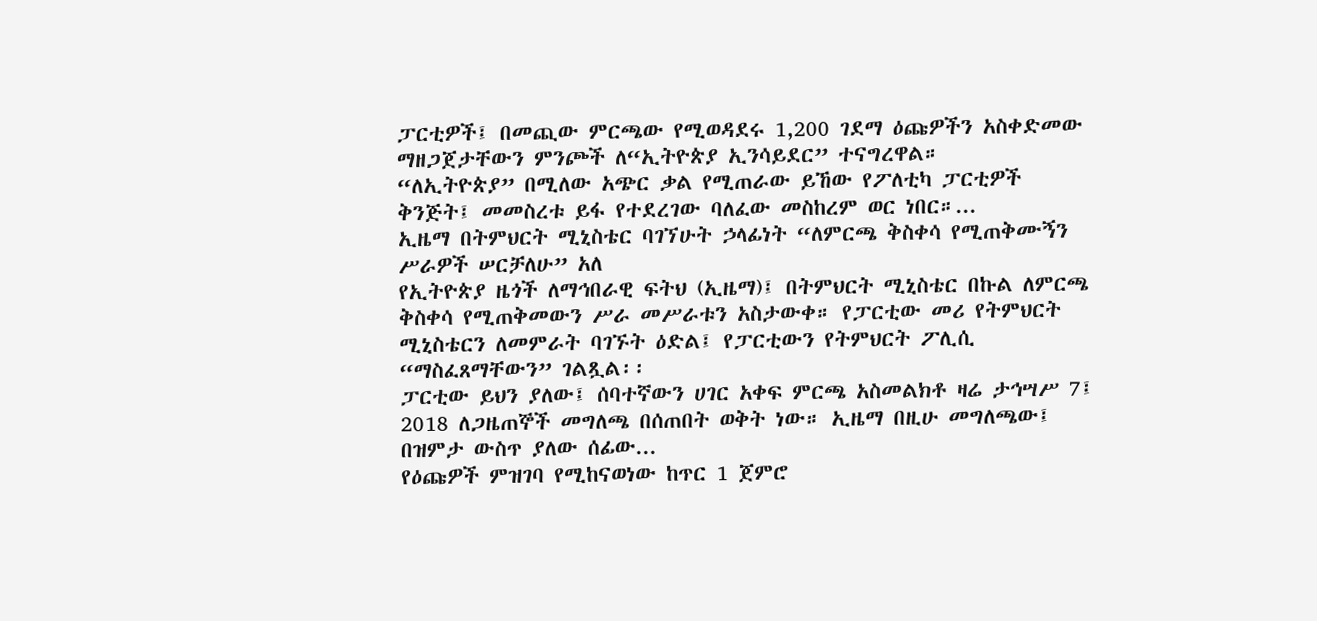ፓርቲዎች፤ በመጪው ምርጫው የሚወዳደሩ 1,200 ገደማ ዕጩዎችን አስቀድመው ማዘጋጀታቸውን ምንጮች ለ“ኢትዮጵያ ኢንሳይደር” ተናግረዋል።
“ለኢትዮጵያ” በሚለው አጭር ቃል የሚጠራው ይኸው የፖለቲካ ፓርቲዎች ቅንጅት፤ መመስረቱ ይፋ የተደረገው ባለፈው መስከረም ወር ነበር።...
ኢዜማ በትምህርት ሚኒስቴር ባገኘሁት ኃላፊነት “ለምርጫ ቅስቀሳ የሚጠቅሙኝን ሥራዎች ሠርቻለሁ” አለ
የኢትዮጵያ ዜጎች ለማኅበራዊ ፍትህ (ኢዜማ)፤ በትምህርት ሚኒስቴር በኩል ለምርጫ ቅስቀሳ የሚጠቅመውን ሥራ መሥራቱን አስታውቀ። የፓርቲው መሪ የትምህርት ሚኒስቴርን ለመምራት ባገኙት ዕድል፤ የፓርቲውን የትምህርት ፖሊሲ “ማስፈጸማቸውን” ገልጿል፡፡
ፓርቲው ይህን ያለው፤ ሰባተኛውን ሀገር አቀፍ ምርጫ አስመልክቶ ዛሬ ታኅሣሥ 7፤ 2018 ለጋዜጠኞች መግለጫ በሰጠበት ወቅት ነው። ኢዜማ በዚሁ መግለጫው፤ በዝምታ ውስጥ ያለው ሰፊው...
የዕጩዎች ምዝገባ የሚከናወነው ከጥር 1 ጀምሮ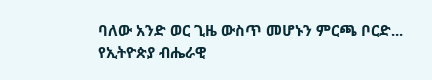ባለው አንድ ወር ጊዜ ውስጥ መሆኑን ምርጫ ቦርድ...
የኢትዮጵያ ብሔራዊ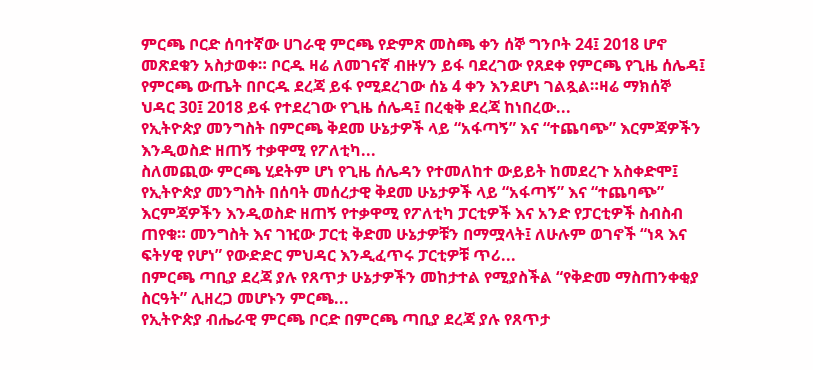ምርጫ ቦርድ ሰባተኛው ሀገራዊ ምርጫ የድምጽ መስጫ ቀን ሰኞ ግንቦት 24፤ 2018 ሆኖ መጽደቁን አስታወቀ። ቦርዱ ዛሬ ለመገናኛ ብዙሃን ይፋ ባደረገው የጸደቀ የምርጫ የጊዜ ሰሌዳ፤ የምርጫ ውጤት በቦርዱ ደረጃ ይፋ የሚደረገው ሰኔ 4 ቀን እንደሆነ ገልጿል።ዛሬ ማክሰኞ ህዳር 30፤ 2018 ይፋ የተደረገው የጊዜ ሰሌዳ፤ በረቂቅ ደረጃ ከነበረው...
የኢትዮጵያ መንግስት በምርጫ ቅደመ ሁኔታዎች ላይ “አፋጣኝ” እና “ተጨባጭ” እርምጃዎችን እንዲወስድ ዘጠኝ ተቃዋሚ የፖለቲካ...
ስለመጪው ምርጫ ሂደትም ሆነ የጊዜ ሰሌዳን የተመለከተ ውይይት ከመደረጉ አስቀድሞ፤ የኢትዮጵያ መንግስት በሰባት መሰረታዊ ቅደመ ሁኔታዎች ላይ “አፋጣኝ” እና “ተጨባጭ” እርምጃዎችን እንዲወስድ ዘጠኝ የተቃዋሚ የፖለቲካ ፓርቲዎች እና አንድ የፓርቲዎች ስብስብ ጠየቁ። መንግስት እና ገዢው ፓርቲ ቅድመ ሁኔታዎቹን በማሟላት፤ ለሁሉም ወገኖች “ነጻ እና ፍትሃዊ የሆነ” የውድድር ምህዳር እንዲፈጥሩ ፓርቲዎቹ ጥሪ...
በምርጫ ጣቢያ ደረጃ ያሉ የጸጥታ ሁኔታዎችን መከታተል የሚያስችል “የቅድመ ማስጠንቀቂያ ስርዓት” ሊዘረጋ መሆኑን ምርጫ...
የኢትዮጵያ ብሔራዊ ምርጫ ቦርድ በምርጫ ጣቢያ ደረጃ ያሉ የጸጥታ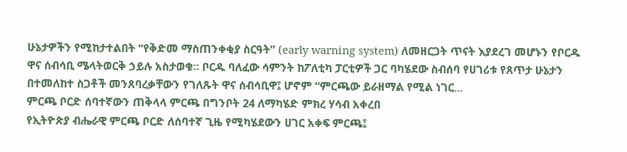ሁኔታዎችን የሚከታተልበት “የቅድመ ማስጠንቀቂያ ስርዓት” (early warning system) ለመዘርጋት ጥናት እያደረገ መሆኑን የቦርዱ ዋና ሰብሳቢ ሜላትወርቅ ኃይሉ አስታወቁ። ቦርዱ ባለፈው ሳምንት ከፖለቲካ ፓርቲዎች ጋር ባካሄደው ስብሰባ የሀገሪቱ የጸጥታ ሁኔታን በተመለከተ ስጋቶች መንጸባረቃቸውን የገለጹት ዋና ሰብሳቢዋ፤ ሆኖም “ምርጫው ይራዘማል የሚል ነገር...
ምርጫ ቦርድ ሰባተኛውን ጠቅላላ ምርጫ በግንቦት 24 ለማካሄድ ምክረ ሃሳብ አቀረበ
የኢትዮጵያ ብሔራዊ ምርጫ ቦርድ ለሰባተኛ ጊዜ የሚካሄደውን ሀገር አቀፍ ምርጫ፤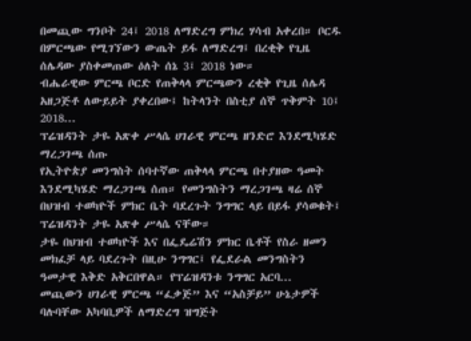በመጪው ግንቦት 24፤ 2018 ለማድረግ ምክረ ሃሳብ አቀረበ። ቦርዱ በምርጫው የሚገኘውን ውጤት ይፋ ለማድረግ፤ በረቂቅ የጊዜ ሰሌዳው ያስቀመጠው ዕለት ሰኔ 3፤ 2018 ነው።
ብሔራዊው ምርጫ ቦርድ የጠቅላላ ምርጫውን ረቂቅ የጊዜ ሰሌዳ አዘጋጅቶ ለውይይት ያቀረበው፤ ከትላንት በስቲያ ሰኞ ጥቅምት 10፤ 2018...
ፕሬዝዳንት ታዬ አጽቀ ሥላሴ ሀገራዊ ምርጫ ዘንድሮ እንደሚካሄድ ማረጋገጫ ሰጡ
የኢትዮጵያ መንግስት ሰባተኛው ጠቅላላ ምርጫ በተያዘው ዓመት እንደሚካሄድ ማረጋገጫ ሰጠ። የመንግስትን ማረጋገጫ ዛሬ ሰኞ በህዝብ ተወካዮች ምክር ቤት ባደረጉት ንግግር ላይ በይፋ ያሳወቁት፤ ፕሬዝዳንት ታዬ አጽቀ ሥላሴ ናቸው።
ታዬ በህዝብ ተወካዮች እና በፌዴሬሽን ምክር ቤቶች የስራ ዘመን መክፈቻ ላይ ባደረጉት በዚሁ ንግግር፤ የፌደራል መንግስትን ዓመታዊ እቅድ አቅርበዋል። የፕሬዝዳንቱ ንግግር አርባ...
መጪውን ሀገራዊ ምርጫ “ፈቃጅ” እና “አስቻይ” ሁኔታዎች ባሉባቸው አካባቢዎች ለማድረግ ዝግጅት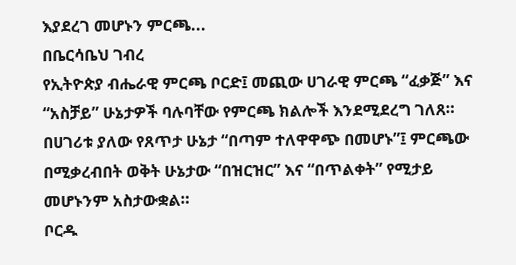እያደረገ መሆኑን ምርጫ...
በቤርሳቤህ ገብረ
የኢትዮጵያ ብሔራዊ ምርጫ ቦርድ፤ መጪው ሀገራዊ ምርጫ “ፈቃጅ” እና “አስቻይ” ሁኔታዎች ባሉባቸው የምርጫ ክልሎች እንደሚደረግ ገለጸ። በሀገሪቱ ያለው የጸጥታ ሁኔታ “በጣም ተለዋዋጭ በመሆኑ”፤ ምርጫው በሚቃረብበት ወቅት ሁኔታው “በዝርዝር” እና “በጥልቀት” የሚታይ መሆኑንም አስታውቋል።
ቦርዱ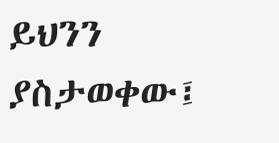ይህንን ያስታወቀው፤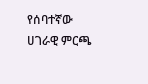የሰባተኛው ሀገራዊ ምርጫ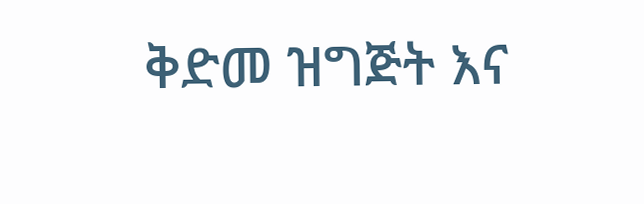ቅድመ ዝግጅት እና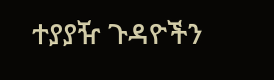ተያያዥ ጉዳዮችን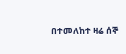በተመለከተ ዛሬ ሰኞ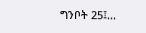ግንቦት 25፤...